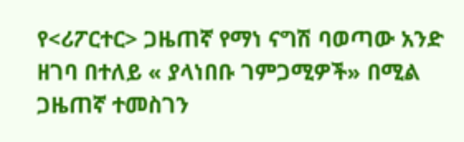የ<ሪፖርተር> ጋዜጠኛ የማነ ናግሽ ባወጣው አንድ ዘገባ በተለይ « ያላነበቡ ገምጋሚዎች» በሚል ጋዜጠኛ ተመስገን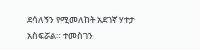ደሳለኝን የሚመለከት አደገኛ ሃተታ አስፍሯል። ተመስገን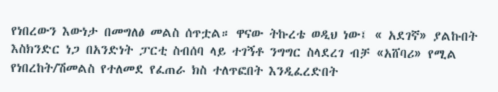የነበረውን እውነታ በመግለፅ መልስ ሰጥቷል። ዋናው ትኩረቴ ወዲህ ነው፤ « አደገኛ» ያልኩበት እስክንድር ነጋ በአንድነት ፓርቲ ስብሰባ ላይ ተገኝቶ ንግግር ስላደረገ ብቻ «አሸባሪ» የሚል የነበረከት/ሽመልስ የተለመደ የፈጠራ ክስ ተለጥፎበት እንዲፈረድበት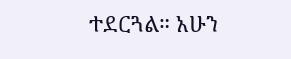ተደርጓል። አሁን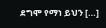ደግሞ የማነ ይህን […]